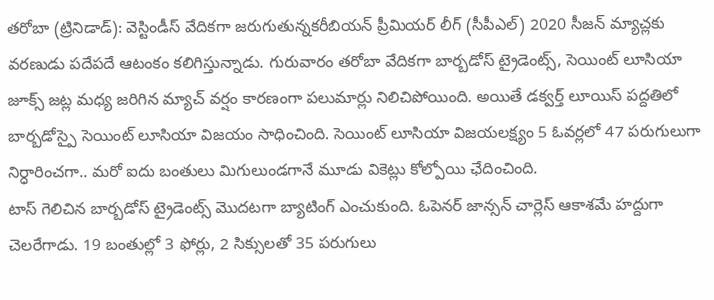తరోబా (ట్రినిడాడ్): వెస్టిండీస్ వేదికగా జరుగుతున్నకరీబియన్ ప్రీమియర్ లీగ్ (సీపీఎల్) 2020 సీజన్ మ్యాచ్లకు వరణుడు పదేపదే ఆటంకం కలిగిస్తున్నాడు. గురువారం తరోబా వేదికగా బార్బడోస్ ట్రైడెంట్స్, సెయింట్ లూసియా జూక్స్ జట్ల మధ్య జరిగిన మ్యాచ్ వర్షం కారణంగా పలుమార్లు నిలిచిపోయింది. అయితే డక్వర్త్ లూయిస్ పద్దతిలో బార్బడోస్పై సెయింట్ లూసియా విజయం సాధించింది. సెయింట్ లూసియా విజయలక్ష్యం 5 ఓవర్లలో 47 పరుగులుగా నిర్ధారించగా.. మరో ఐదు బంతులు మిగులుండగానే మూడు వికెట్లు కోల్పోయి ఛేదించింది.
టాస్ గెలిచిన బార్బడోస్ ట్రైడెంట్స్ మొదటగా బ్యాటింగ్ ఎంచుకుంది. ఓపెనర్ జాన్సన్ చార్లెస్ ఆకాశమే హద్దుగా చెలరేగాడు. 19 బంతుల్లో 3 ఫోర్లు, 2 సిక్సులతో 35 పరుగులు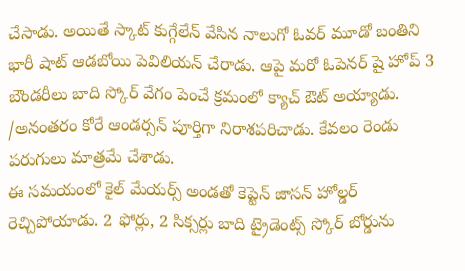చేసాడు. అయితే స్కాట్ కుగ్గేలేన్ వేసిన నాలుగో ఓవర్ మూడో బంతిని భారీ షాట్ ఆడబోయి పెవిలియన్ చేరాడు. ఆపై మరో ఓపెనర్ షై హోప్ 3 బౌండరీలు బాది స్కోర్ వేగం పెంచే క్రమంలో క్యాచ్ ఔట్ అయ్యాడు. /అనంతరం కోరే ఆండర్సన్ పూర్తిగా నిరాశపరిచాడు. కేవలం రెండు పరుగులు మాత్రమే చేశాడు.
ఈ సమయంలో కైల్ మేయర్స్ అండతో కెప్టెన్ జాసన్ హోల్డర్ రెచ్చిపోయాడు. 2 ఫోర్లు, 2 సిక్సర్లు బాది ట్రైడెంట్స్ స్కోర్ బోర్డును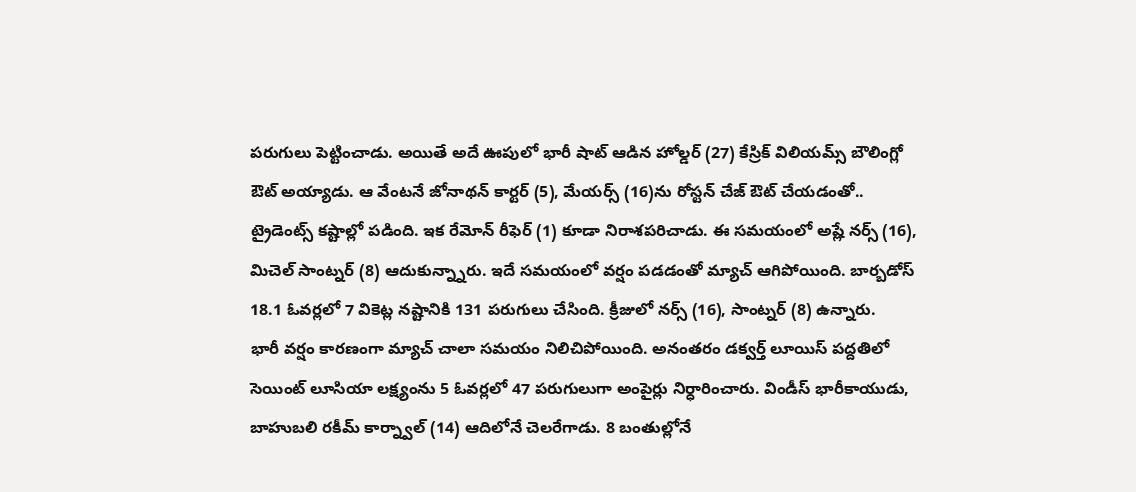పరుగులు పెట్టించాడు. అయితే అదే ఊపులో భారీ షాట్ ఆడిన హోల్డర్ (27) కేస్రిక్ విలియమ్స్ బౌలింగ్లో ఔట్ అయ్యాడు. ఆ వేంటనే జోనాథన్ కార్టర్ (5), మేయర్స్ (16)ను రోస్టన్ చేజ్ ఔట్ చేయడంతో.. ట్రైడెంట్స్ కష్టాల్లో పడింది. ఇక రేమోన్ రీఫెర్ (1) కూడా నిరాశపరిచాడు. ఈ సమయంలో అష్లే నర్స్ (16), మిచెల్ సాంట్నర్ (8) ఆదుకున్న్నారు. ఇదే సమయంలో వర్షం పడడంతో మ్యాచ్ ఆగిపోయింది. బార్బడోస్ 18.1 ఓవర్లలో 7 వికెట్ల నష్టానికి 131 పరుగులు చేసింది. క్రీజులో నర్స్ (16), సాంట్నర్ (8) ఉన్నారు.
భారీ వర్షం కారణంగా మ్యాచ్ చాలా సమయం నిలిచిపోయింది. అనంతరం డక్వర్త్ లూయిస్ పద్దతిలో సెయింట్ లూసియా లక్ష్యంను 5 ఓవర్లలో 47 పరుగులుగా అంపైర్లు నిర్ధారించారు. విండీస్ భారీకాయుడు, బాహుబలి రకీమ్ కార్న్వాల్ (14) ఆదిలోనే చెలరేగాడు. 8 బంతుల్లోనే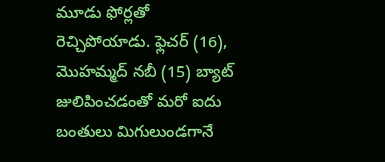మూడు ఫోర్లతో రెచ్చిపోయాడు. ఫ్లెచర్ (16), మొహమ్మద్ నబీ (15) బ్యాట్ జులిపించడంతో మరో ఐదు బంతులు మిగులుండగానే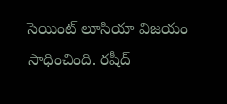సెయింట్ లూసియా విజయం సాధించింది. రషీద్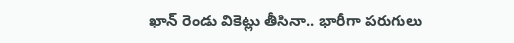ఖాన్ రెండు వికెట్లు తీసినా.. భారీగా పరుగులు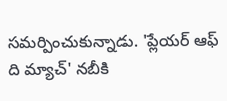సమర్పించుకున్నాడు. 'ప్లేయర్ ఆఫ్ ది మ్యాచ్' నబీకి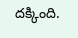దక్కింది.